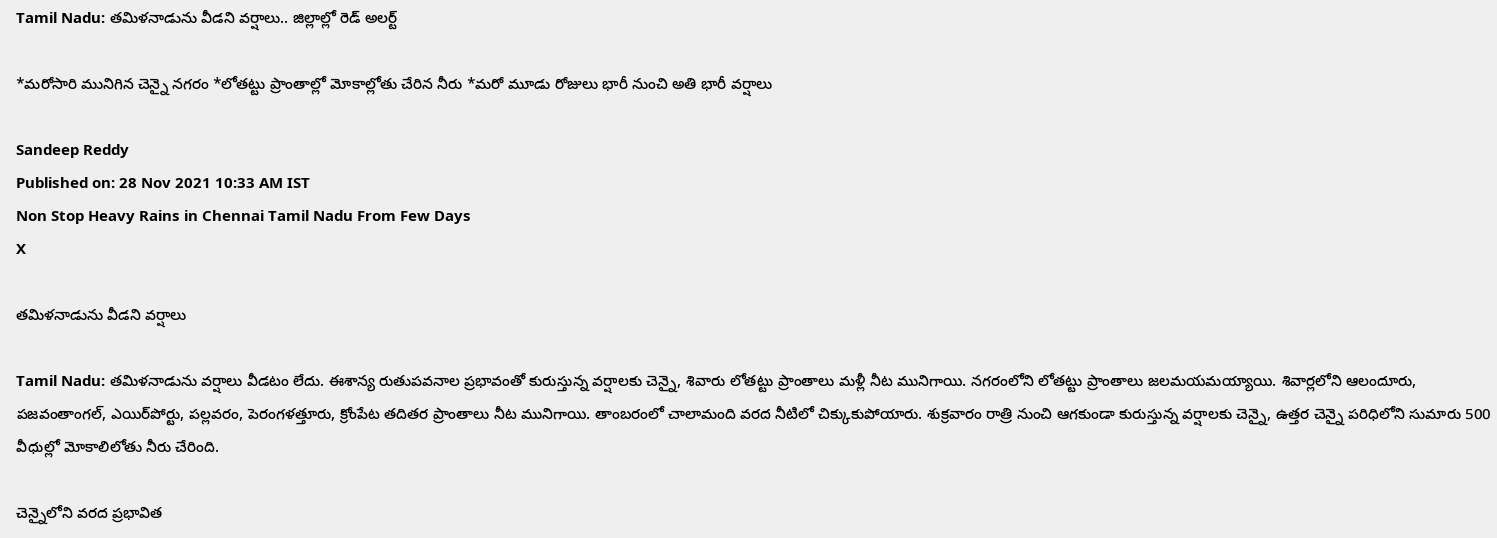Tamil Nadu: తమిళనాడును వీడని వర్షాలు.. జిల్లాల్లో రెడ్ అలర్ట్

*మరోసారి మునిగిన చెన్నై నగరం *లోతట్టు ప్రాంతాల్లో మోకాల్లోతు చేరిన నీరు *మరో మూడు రోజులు భారీ నుంచి అతి భారీ వర్షాలు

Sandeep Reddy
Published on: 28 Nov 2021 10:33 AM IST
Non Stop Heavy Rains in Chennai Tamil Nadu From Few Days
X

తమిళనాడును వీడని వర్షాలు

Tamil Nadu: తమిళనాడును వర్షాలు వీడటం లేదు. ఈశాన్య రుతుపవనాల ప్రభావంతో కురుస్తున్న వర్షాలకు చెన్నై, శివారు లోతట్టు ప్రాంతాలు మళ్లీ నీట మునిగాయి. నగరంలోని లోతట్టు ప్రాంతాలు జలమయమయ్యాయి. శివార్లలోని ఆలందూరు, పజవంతాంగల్‌, ఎయిర్‌పోర్టు, పల్లవరం, పెరంగళత్తూరు, క్రోంపేట తదితర ప్రాంతాలు నీట మునిగాయి. తాంబరంలో చాలామంది వరద నీటిలో చిక్కుకుపోయారు. శుక్రవారం రాత్రి నుంచి ఆగకుండా కురుస్తున్న వర్షాలకు చెన్నై, ఉత్తర చెన్నై పరిధిలోని సుమారు 500 వీధుల్లో మోకాలిలోతు నీరు చేరింది.

చెన్నైలోని వరద ప్రభావిత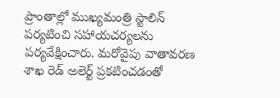ప్రాంతాల్లో ముఖ్యమంత్రి స్టాలిన్‌ పర్యటించి సహాయచర్యలను పర్యవేక్షించారు. మరోవైపు వాతావరణ శాఖ రెడ్‌ అలెర్ట్‌ ప్రకటించడంతో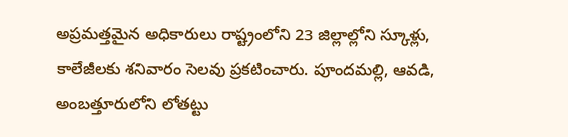అప్రమత్తమైన అధికారులు రాష్ట్రంలోని 23 జిల్లాల్లోని స్కూళ్లు, కాలేజీలకు శనివారం సెలవు ప్రకటించారు. పూందమల్లి, ఆవడి, అంబత్తూరులోని లోతట్టు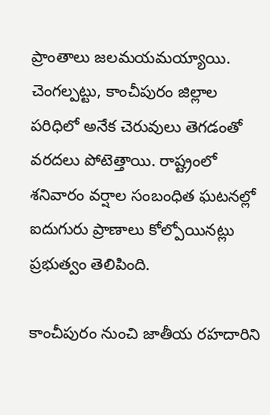ప్రాంతాలు జలమయమయ్యాయి. చెంగల్పట్టు, కాంచీపురం జిల్లాల పరిధిలో అనేక చెరువులు తెగడంతో వరదలు పోటెత్తాయి. రాష్ట్రంలో శనివారం వర్షాల సంబంధిత ఘటనల్లో ఐదుగురు ప్రాణాలు కోల్పోయినట్లు ప్రభుత్వం తెలిపింది.

కాంచీపురం నుంచి జాతీయ రహదారిని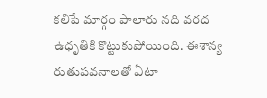కలిపే మార్గం పాలారు నది వరద ఉధృతికి కొట్టుకుపోయింది. ఈశాన్య రుతుపవనాలతో ఏటా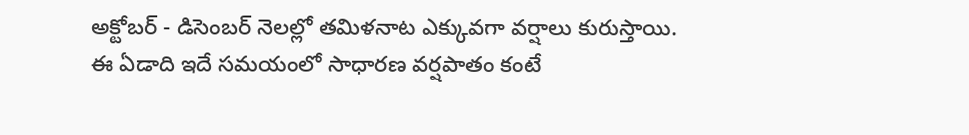అక్టోబర్‌ - డిసెంబర్‌ నెలల్లో తమిళనాట ఎక్కువగా వర్షాలు కురుస్తాయి. ఈ ఏడాది ఇదే సమయంలో సాధారణ వర్షపాతం కంటే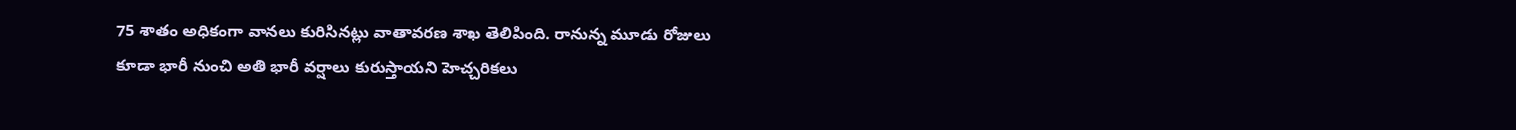75 శాతం అధికంగా వానలు కురిసినట్లు వాతావరణ శాఖ తెలిపింది. రానున్న మూడు రోజులు కూడా భారీ నుంచి అతి భారీ వర్షాలు కురుస్తాయని హెచ్చరికలు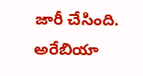జారీ చేసింది. అరేబియా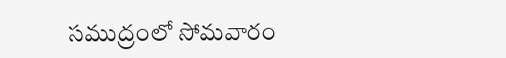సముద్రంలో సోమవారం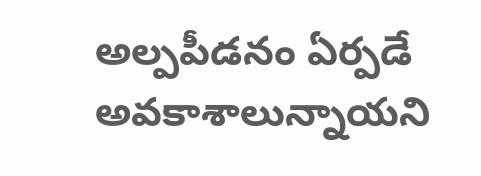అల్పపీడనం ఏర్పడే అవకాశాలున్నాయని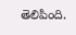తెలిపింది.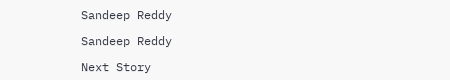Sandeep Reddy

Sandeep Reddy

Next Story